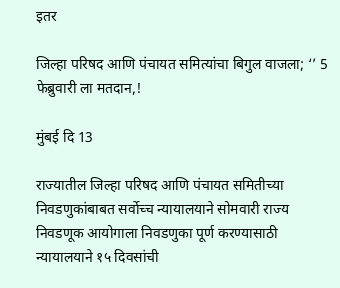इतर

जिल्हा परिषद आणि पंचायत समित्यांचा बिगुल वाजला; ‘’ 5 फेब्रुवारी ला मतदान,!

मुंबई दि 13

राज्यातील जिल्हा परिषद आणि पंचायत समितीच्या निवडणुकांबाबत सर्वोच्च न्यायालयाने सोमवारी राज्य निवडणूक आयोगाला निवडणुका पूर्ण करण्यासाठी न्यायालयाने १५ दिवसांची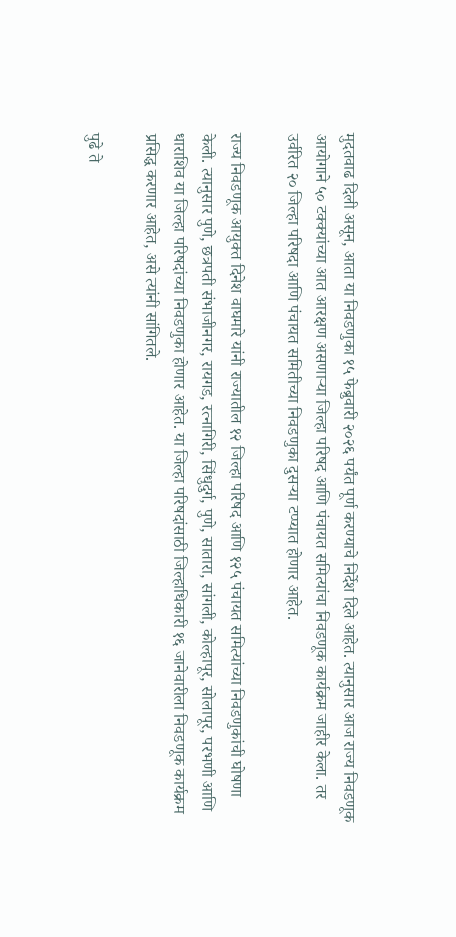मुदतवाढ दिली असून, आता या निवडणुका १५ फेब्रुवारी २०२६ पर्यंत पूर्ण करण्याचे निर्देश दिले आहेत. त्यानुसार आज राज्य निवडणूक आयोगाने ५० टक्क्यांच्या आत आरक्षण असणाऱ्या जिल्हा परिषद आणि पंचायत समित्यांचा निवडणूक कार्यक्रम जाहीर केला. तर उर्वरित २० जिल्हा परिषदा आणि पंचायत समितीच्या निवडणुका दुसऱ्या टप्प्यात होणार आहेत.

राज्य निवडणूक आयुक्त दिनेश वाघमारे यांनी राज्यातील १२ जिल्हा परिषद आणि १२५ पंचायत समित्यांच्या निवडणुकांची घोषणा केली. त्यानुसार पुणे, छत्रपती संभाजीनगर, रायगड, रत्नागिरी, सिंधुदुर्ग, पुणे, सातारा, सांगली, कोल्हापूर, सोलापूर, परभणी आणि धाराशिव या जिल्हा परिषदांच्या निवडणुका होणार आहेत. या जिल्हा परिषदांसाठी जिल्हाधिकारी १६ जानेवारीला निवडणूक कार्यक्रम प्रसिद्ध करणार आहेत, असे त्यांनी सांगितले.

पुढे ते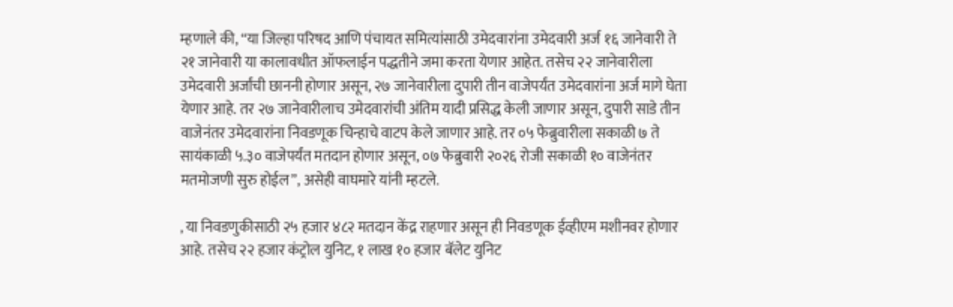म्हणाले की, “या जिल्हा परिषद आणि पंचायत समित्यांसाठी उमेदवारांना उमेदवारी अर्ज १६ जानेवारी ते २१ जानेवारी या कालावधीत ऑफलाईन पद्धतीने जमा करता येणार आहेत. तसेच २२ जानेवारीला उमेदवारी अर्जांची छाननी होणार असून, २७ जानेवारीला दुपारी तीन वाजेपर्यंत उमेदवारांना अर्ज मागे घेता येणार आहे. तर २७ जानेवारीलाच उमेदवारांची अंतिम यादी प्रसिद्ध केली जाणार असून, दुपारी साडे तीन वाजेनंतर उमेदवारांना निवडणूक चिन्हाचे वाटप केले जाणार आहे. तर ०५ फेब्रुवारीला सकाळी ७ ते सायंकाळी ५.३० वाजेपर्यंत मतदान होणार असून, ०७ फेब्रुवारी २०२६ रोजी सकाळी १० वाजेनंतर मतमोजणी सुरु होईल”, असेही वाघमारे यांनी म्हटले.

, या निवडणुकीसाठी २५ हजार ४८२ मतदान केंद्र राहणार असून ही निवडणूक ईव्हीएम मशीनवर होणार आहे. तसेच २२ हजार कंट्रोल युनिट, १ लाख १० हजार बॅलेट युनिट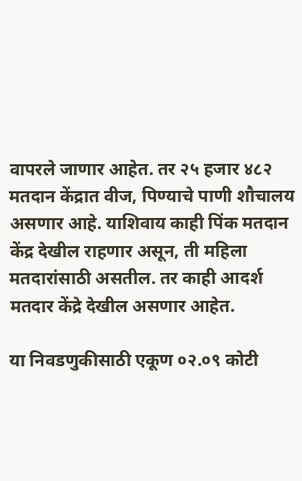वापरले जाणार आहेत. तर २५ हजार ४८२ मतदान केंद्रात वीज, पिण्याचे पाणी शौचालय असणार आहे. याशिवाय काही पिंक मतदान केंद्र देखील राहणार असून, ती महिला मतदारांसाठी असतील. तर काही आदर्श मतदार केंद्रे देखील असणार आहेत.

या निवडणुकीसाठी एकूण ०२.०९ कोटी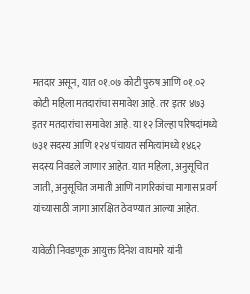मतदार असून, यात ०१.०७ कोटी पुरुष आणि ०१.०२ कोटी महिला मतदारांचा समावेश आहे. तर इतर ४७३ इतर मतदारांचा समावेश आहे. या १२ जिल्हा परिषदांमध्ये ७३१ सदस्य आणि १२४ पंचायत समित्यांमध्ये १४६२ सदस्य निवडले जाणार आहेत. यात महिला, अनुसूचित जाती, अनुसूचित जमाती आणि नागरिकांचा मागास प्रवर्ग यांच्यासाठी जागा आरक्षित ठेवण्यात आल्या आहेत.

यावेळी निवडणूक आयुक्त दिनेश वाघमारे यांनी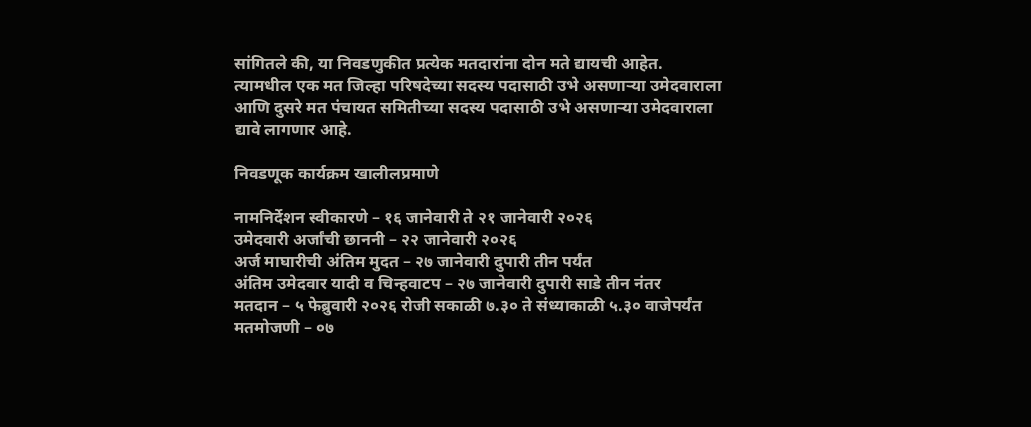सांगितले की, या निवडणुकीत प्रत्येक मतदारांना दोन मते द्यायची आहेत. त्यामधील एक मत जिल्हा परिषदेच्या सदस्य पदासाठी उभे असणार्‍या उमेदवाराला आणि दुसरे मत पंचायत समितीच्या सदस्य पदासाठी उभे असणार्‍या उमेदवाराला द्यावे लागणार आहे.

निवडणूक कार्यक्रम खालीलप्रमाणे

नामनिर्देशन स्वीकारणे – १६ जानेवारी ते २१ जानेवारी २०२६
उमेदवारी अर्जांची छाननी – २२ जानेवारी २०२६
अर्ज माघारीची अंतिम मुदत – २७ जानेवारी दुपारी तीन पर्यंत
अंतिम उमेदवार यादी व चिन्हवाटप – २७ जानेवारी दुपारी साडे तीन नंतर
मतदान – ५ फेब्रुवारी २०२६ रोजी सकाळी ७.३० ते संध्याकाळी ५.३० वाजेपर्यंत
मतमोजणी – ०७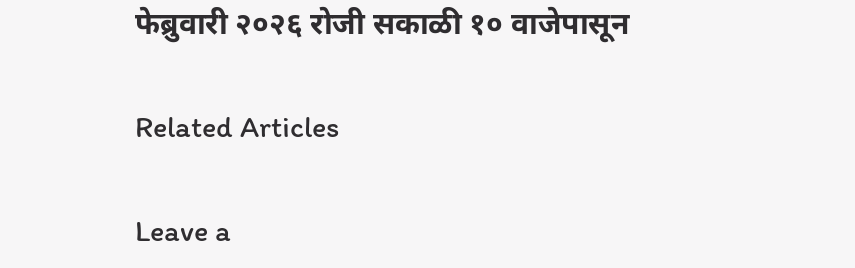फेब्रुवारी २०२६ रोजी सकाळी १० वाजेपासून

Related Articles

Leave a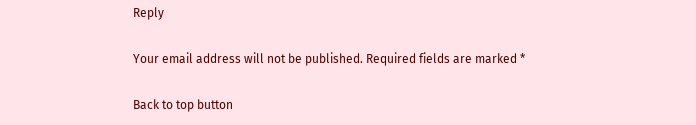Reply

Your email address will not be published. Required fields are marked *

Back to top button